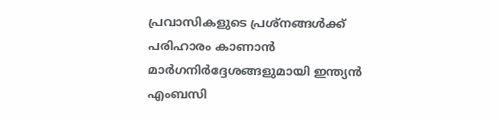പ്രവാസികളുടെ പ്രശ്നങ്ങൾക്ക് പരിഹാരം കാണാൻ മാർഗനിർദ്ദേശങ്ങളുമായി ഇന്ത്യൻ എംബസി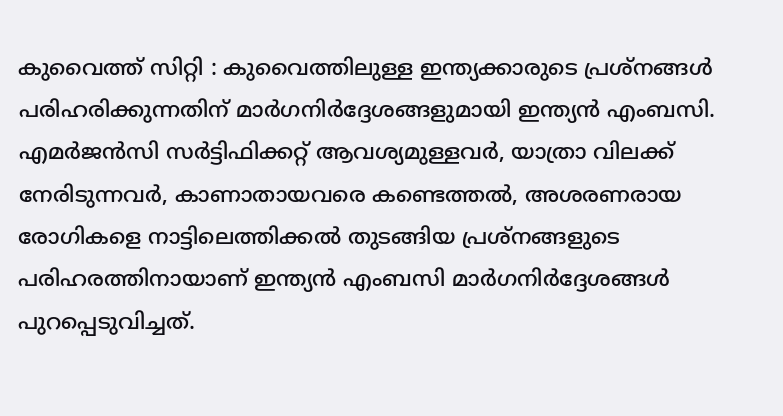കുവൈത്ത് സിറ്റി : കുവൈത്തിലുള്ള ഇന്ത്യക്കാരുടെ പ്രശ്നങ്ങൾ പരിഹരിക്കുന്നതിന് മാർഗനിർദ്ദേശങ്ങളുമായി ഇന്ത്യൻ എംബസി. എമർജൻസി സർട്ടിഫിക്കറ്റ് ആവശ്യമുള്ളവർ, യാത്രാ വിലക്ക് നേരിടുന്നവർ, കാണാതായവരെ കണ്ടെത്തൽ, അശരണരായ രോഗികളെ നാട്ടിലെത്തിക്കൽ തുടങ്ങിയ പ്രശ്നങ്ങളുടെ പരിഹരത്തിനായാണ് ഇന്ത്യൻ എംബസി മാർഗനിർദ്ദേശങ്ങൾ പുറപ്പെടുവിച്ചത്.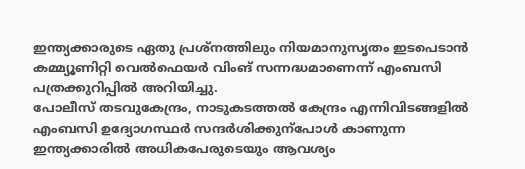ഇന്ത്യക്കാരുടെ ഏതു പ്രശ്നത്തിലും നിയമാനുസൃതം ഇടപെടാൻ കമ്മ്യൂണിറ്റി വെൽഫെയർ വിംങ് സന്നദ്ധമാണെന്ന് എംബസി പത്രക്കുറിപ്പിൽ അറിയിച്ചു.
പോലീസ് തടവുകേന്ദ്രം, നാടുകടത്തൽ കേന്ദ്രം എന്നിവിടങ്ങളിൽ എംബസി ഉദ്യോഗസ്ഥർ സന്ദർശിക്കുന്പോൾ കാണുന്ന ഇന്ത്യക്കാരിൽ അധികപേരുടെയും ആവശ്യം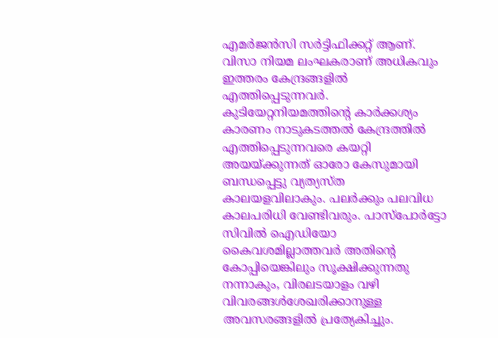എമർജൻസി സർട്ടിഫിക്കറ്റ് ആണ്. വിസാ നിയമ ലംഘകരാണ് അധികവും ഇത്തരം കേന്ദ്രങ്ങളിൽ എത്തിപ്പെടുന്നവർ.
കുടിയേറ്റനിയമത്തിന്റെ കാർക്കശ്യം കാരണം നാടുകടത്തൽ കേന്ദ്രത്തിൽ എത്തിപ്പെടുന്നവരെ കയറ്റി അയയ്ക്കുന്നത് ഓരോ കേസുമായി ബന്ധപ്പെട്ടു വ്യത്യസ്ത കാലയളവിലാകും. പലർക്കും പലവിധ കാലപരിധി വേണ്ടിവരും. പാസ്പോർട്ടോ സിവിൽ ഐഡിയോ കൈവശമില്ലാത്തവർ അതിന്റെ കോപ്പിയെങ്കിലും സൂക്ഷിക്കുന്നതു നന്നാകും, വിരലടയാളം വഴി വിവരങ്ങൾശേഖരിക്കാനുള്ള അവസരങ്ങളിൽ പ്രത്യേകിച്ചും.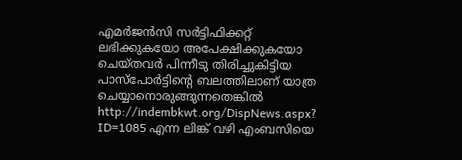എമർജൻസി സർട്ടിഫിക്കറ്റ് ലഭിക്കുകയോ അപേക്ഷിക്കുകയോ ചെയ്തവർ പിന്നീടു തിരിച്ചുകിട്ടിയ പാസ്പോർട്ടിന്റെ ബലത്തിലാണ് യാത്ര ചെയ്യാനൊരുങ്ങുന്നതെങ്കിൽ http://indembkwt.org/DispNews.aspx? ID=1085 എന്ന ലിങ്ക് വഴി എംബസിയെ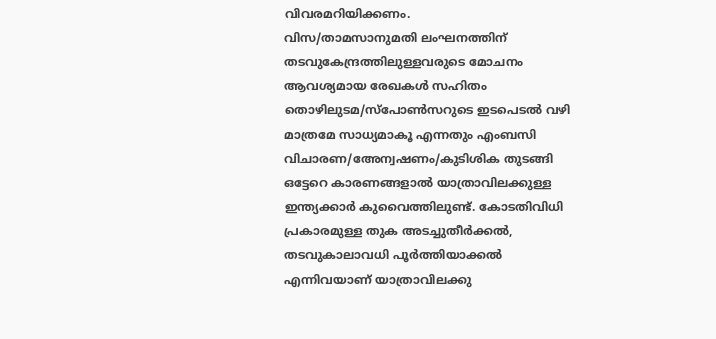വിവരമറിയിക്കണം.
വിസ/താമസാനുമതി ലംഘനത്തിന് തടവുകേന്ദ്രത്തിലുള്ളവരുടെ മോചനം ആവശ്യമായ രേഖകൾ സഹിതം തൊഴിലുടമ/സ്പോൺസറുടെ ഇടപെടൽ വഴി മാത്രമേ സാധ്യമാകൂ എന്നതും എംബസി
വിചാരണ/അേന്വഷണം/കുടിശിക തുടങ്ങി ഒട്ടേറെ കാരണങ്ങളാൽ യാത്രാവിലക്കുള്ള ഇന്ത്യക്കാർ കുവൈത്തിലുണ്ട്. കോടതിവിധി പ്രകാരമുള്ള തുക അടച്ചുതീർക്കൽ, തടവുകാലാവധി പൂർത്തിയാക്കൽ എന്നിവയാണ് യാത്രാവിലക്കു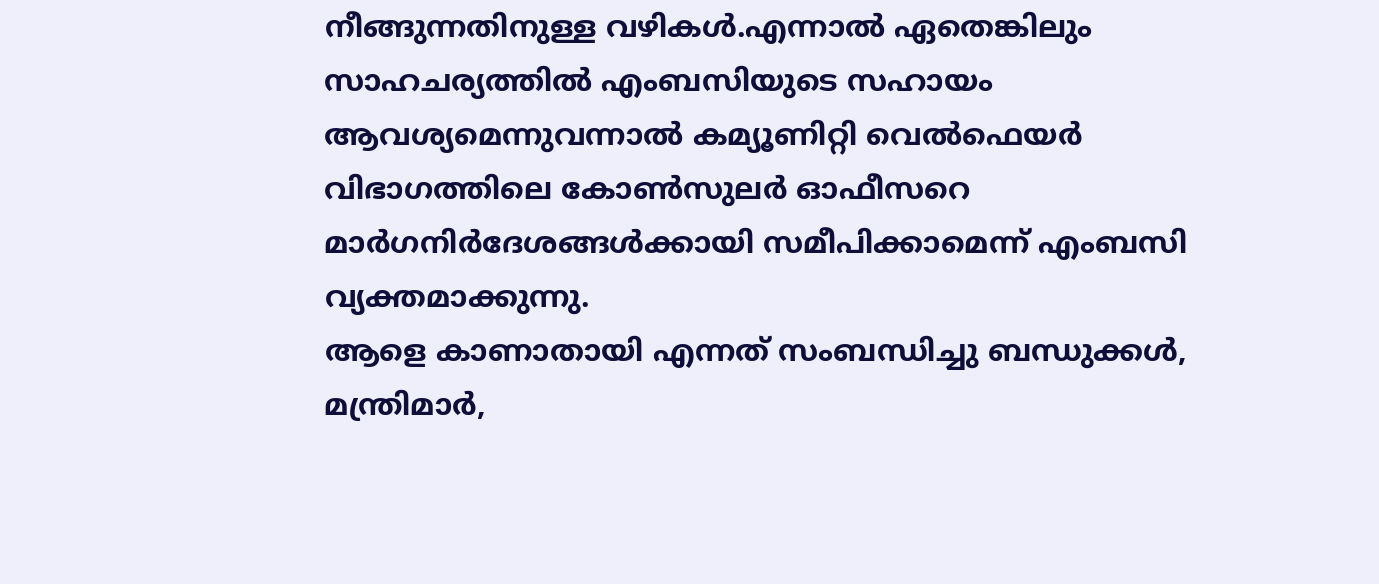നീങ്ങുന്നതിനുള്ള വഴികൾ.എന്നാൽ ഏതെങ്കിലും സാഹചര്യത്തിൽ എംബസിയുടെ സഹായം ആവശ്യമെന്നുവന്നാൽ കമ്യൂണിറ്റി വെൽഫെയർ വിഭാഗത്തിലെ കോൺസുലർ ഓഫീസറെ മാർഗനിർദേശങ്ങൾക്കായി സമീപിക്കാമെന്ന് എംബസി വ്യക്തമാക്കുന്നു.
ആളെ കാണാതായി എന്നത് സംബന്ധിച്ചു ബന്ധുക്കൾ, മന്ത്രിമാർ,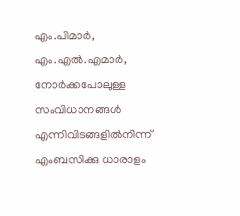എം.പിമാർ, എം.എൽ.എമാർ, നോർക്കപോലുള്ള സംവിധാനങ്ങൾ എന്നിവിടങ്ങളിൽനിന്ന് എംബസിക്കു ധാരാളം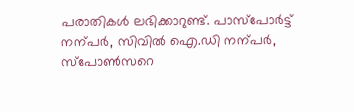പരാതികൾ ലഭിക്കാറുണ്ട്. പാസ്പോർട്ട് നന്പർ, സിവിൽ ഐ.ഡി നന്പർ, സ്പോൺസറെ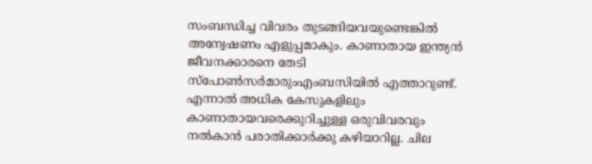സംബന്ധിച്ച വിവരം തുടങ്ങിയവയുണ്ടെങ്കിൽ അന്വേഷണം എളുപ്പമാകും. കാണാതായ ഇന്ത്യൻ ജീവനക്കാരനെ തേടി സ്പോൺസർമാരുംഎംബസിയിൽ എത്താറുണ്ട്.
എന്നാൽ അധിക കേസുകളിലും കാണാതായവരെക്കുറിച്ചുള്ള ഒരുവിവരവും നൽകാൻ പരാതിക്കാർക്കു കഴിയാറില്ല. ചില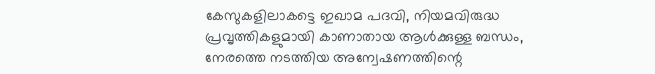കേസുകളിലാകട്ടെ ഇഖാമ പദവി, നിയമവിരുദ്ധ പ്രവൃത്തികളുമായി കാണാതായ ആൾക്കുള്ള ബന്ധം, നേരത്തെ നടത്തിയ അന്വേഷണത്തിന്റെ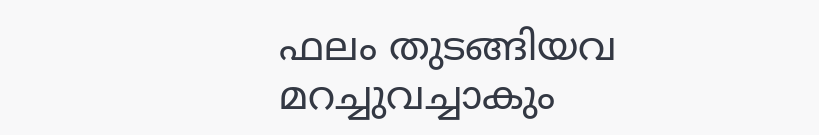ഫലം തുടങ്ങിയവ മറച്ചുവച്ചാകും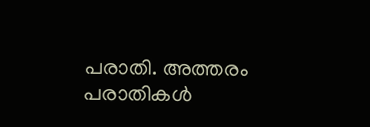പരാതി. അത്തരം പരാതികൾ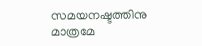സമയനഷ്ടത്തിനു മാത്രമേ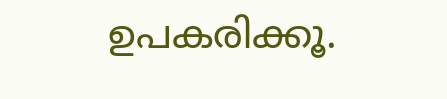ഉപകരിക്കൂ.